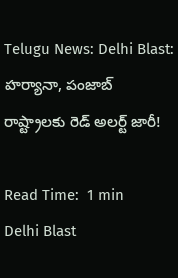Telugu News: Delhi Blast: హర్యానా, పంజాబ్ రాష్ట్రాలకు రెడ్ అలర్ట్ జారీ!

Read Time:  1 min
Delhi Blast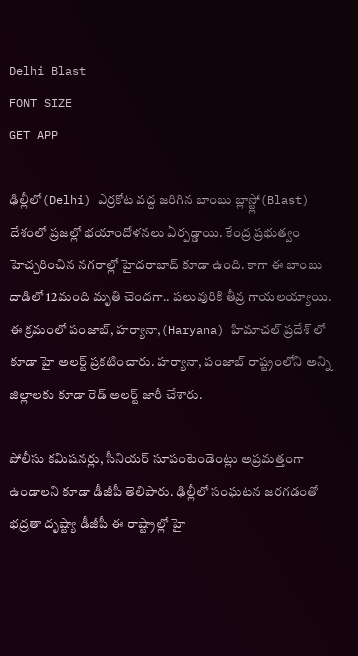Delhi Blast
FONT SIZE
GET APP

ఢిల్లీలో(Delhi) ఎర్రకోట వద్ద జరిగిన బాంబు బ్లాస్ట్లో(Blast) దేశంలో ప్రజల్లో భయాందోళనలు ఏర్పడ్డాయి. కేంద్ర ప్రభుత్వం హెచ్చరించిన నగరాల్లో హైదరాబాద్ కూడా ఉంది. కాగా ఈ బాంబు దాడిలో 12మంది మృతి చెందగా.. పలువురికి తీవ్ర గాయలయ్యాయి. ఈ క్రమంలో పంజాబ్, హర్యానా,(Haryana) హిమాచల్ ప్రదేశ్ లో కూడా హై అలర్ట్ ప్రకటించారు. హర్యానా, పంజాబ్ రాష్ట్రంలోని అన్ని జిల్లాలకు కూడా రెడ్ అలర్ట్ జారీ చేశారు.

పోలీసు కమిషనర్లు, సీనియర్ సూపంటెండెంట్లు అప్రమత్తంగా ఉండాలని కూడా డీజీపీ తెలిపారు. ఢిల్లీలో సంఘటన జరగడంతో భద్రతా దృష్ట్యా డీజీపీ ఈ రాష్ట్రాల్లో హై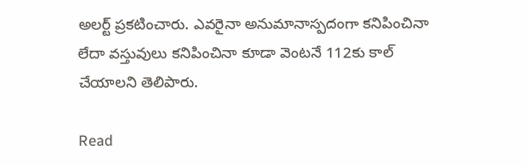అలర్ట్ ప్రకటించారు. ఎవరైనా అనుమానాస్పదంగా కనిపించినా లేదా వస్తువులు కనిపించినా కూడా వెంటనే 112కు కాల్ చేయాలని తెలిపారు.

Read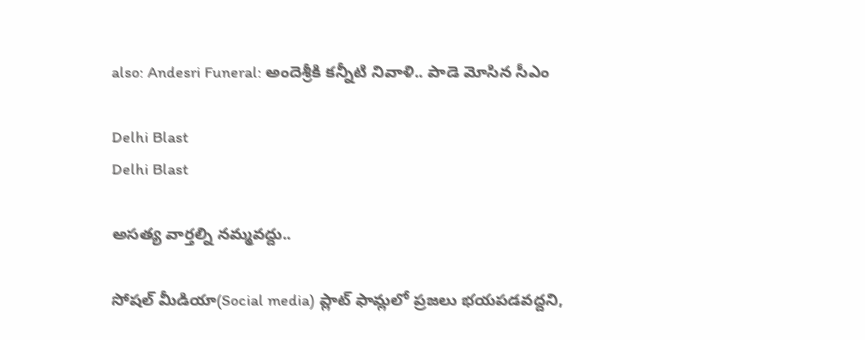also: Andesri Funeral: అందెశ్రీకి కన్నీటి నివాళి.. పాడె మోసిన సీఎం

Delhi Blast
Delhi Blast

అసత్య వార్తల్ని నమ్మవద్దు..

సోషల్ మీడియా(Social media) ప్లాట్ ఫామ్లలో ప్రజలు భయపడవద్దని,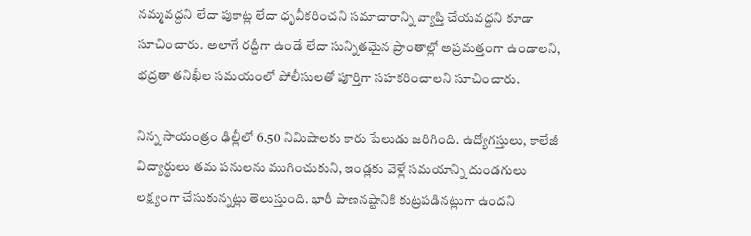నమ్మవద్దని లేదా పుకాట్ల లేదా ధృవీకరించని సమాచారాన్ని వ్యాప్తి చేయవద్దని కూడా సూచించారు. అలాగే రద్దీగా ఉండే లేదా సున్నితమైన ప్రాంతాల్లో అప్రమత్తంగా ఉండాలని, భద్రతా తనిఖీల సమయంలో పోలీసులతో పూర్తిగా సహకరించాలని సూచించారు.

నిన్న సాయంత్రం ఢిల్లీలో 6.50 నిమిషాలకు కారు పేలుడు జరిగింది. ఉద్యోగస్తులు, కాలేజీ విద్యార్థులు తమ పనులను ముగించుకుని, ఇండ్లకు వెళ్లే సమయాన్ని దుండగులు లక్ష్యంగా చేసుకున్నట్లు తెలుస్తుంది. భారీ పాణనష్టానికి కుట్రపడినట్లుగా ఉందని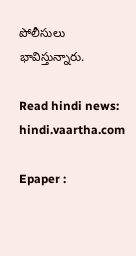పోలీసులు భావిస్తున్నారు.

Read hindi news: hindi.vaartha.com

Epaper :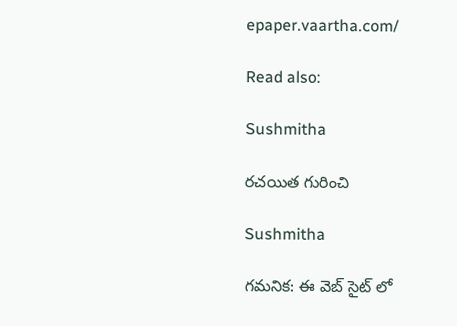epaper.vaartha.com/

Read also:

Sushmitha

రచయిత గురించి

Sushmitha

గమనిక: ఈ వెబ్ సైట్ లో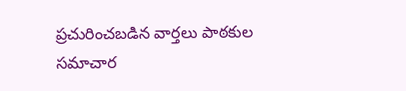ప్రచురించబడిన వార్తలు పాఠకుల సమాచార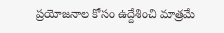ప్రయోజనాల కోసం ఉద్దేశించి మాత్రమే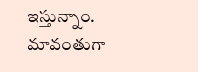ఇస్తున్నాం. మావంతుగా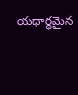యధార్థమైన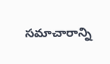సమాచారాన్ని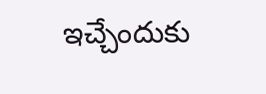ఇచ్చేందుకు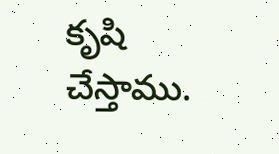కృషి చేస్తాము.